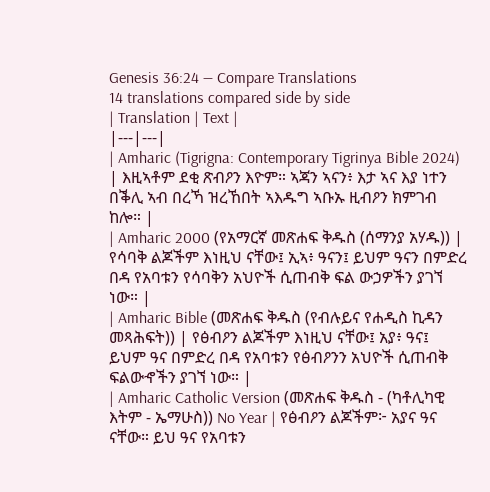Genesis 36:24 — Compare Translations
14 translations compared side by side
| Translation | Text |
|---|---|
| Amharic (Tigrigna: Contemporary Tigrinya Bible 2024) | እዚኣቶም ደቂ ጽብዖን እዮም። ኣጃን ኣናን፥ እታ ኣና እያ ነተን በቕሊ ኣብ በረኻ ዝረኸበት ኣእዱግ ኣቡኡ ዚብዖን ክምገብ ከሎ። |
| Amharic 2000 (የአማርኛ መጽሐፍ ቅዱስ (ሰማንያ አሃዱ)) | የሳባቅ ልጆችም እነዚህ ናቸው፤ ኢኣ፥ ዓናን፤ ይህም ዓናን በምድረ በዳ የአባቱን የሳባቅን አህዮች ሲጠብቅ ፍል ውኃዎችን ያገኘ ነው። |
| Amharic Bible (መጽሐፍ ቅዱስ (የብሉይና የሐዲስ ኪዳን መጻሕፍት)) | የፅብዖን ልጆችም እነዚህ ናቸው፤ አያ፥ ዓና፤ ይህም ዓና በምድረ በዳ የአባቱን የፅብዖንን አህዮች ሲጠብቅ ፍልውኆችን ያገኘ ነው። |
| Amharic Catholic Version (መጽሐፍ ቅዱስ - (ካቶሊካዊ እትም - ኤማሁስ)) No Year | የፅብዖን ልጆችም፦ አያና ዓና ናቸው። ይህ ዓና የአባቱን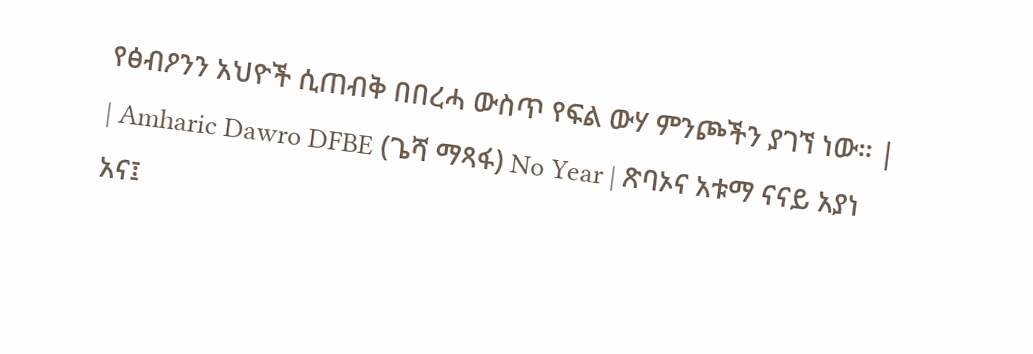የፅብዖንን አህዮች ሲጠብቅ በበረሓ ውስጥ የፍል ውሃ ምንጮችን ያገኘ ነው። |
| Amharic Dawro DFBE (ጌሻ ማጻፋ) No Year | ጽባኦና አቱማ ናናይ አያነ አና፤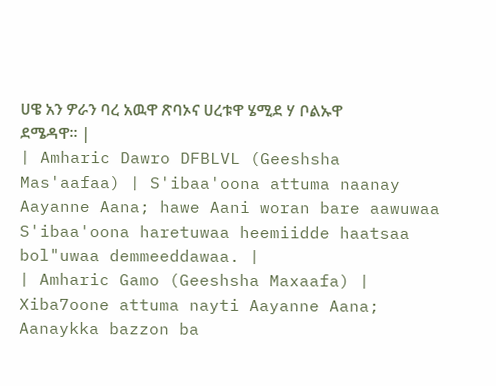ሀዌ አን ዎራን ባረ አዉዋ ጽባኦና ሀረቱዋ ሄሚደ ሃ ቦልኡዋ ደሜዳዋ። |
| Amharic Dawro DFBLVL (Geeshsha Mas'aafaa) | S'ibaa'oona attuma naanay Aayanne Aana; hawe Aani woran bare aawuwaa S'ibaa'oona haretuwaa heemiidde haatsaa bol"uwaa demmeeddawaa. |
| Amharic Gamo (Geeshsha Maxaafa) | Xiba7oone attuma nayti Aayanne Aana; Aanaykka bazzon ba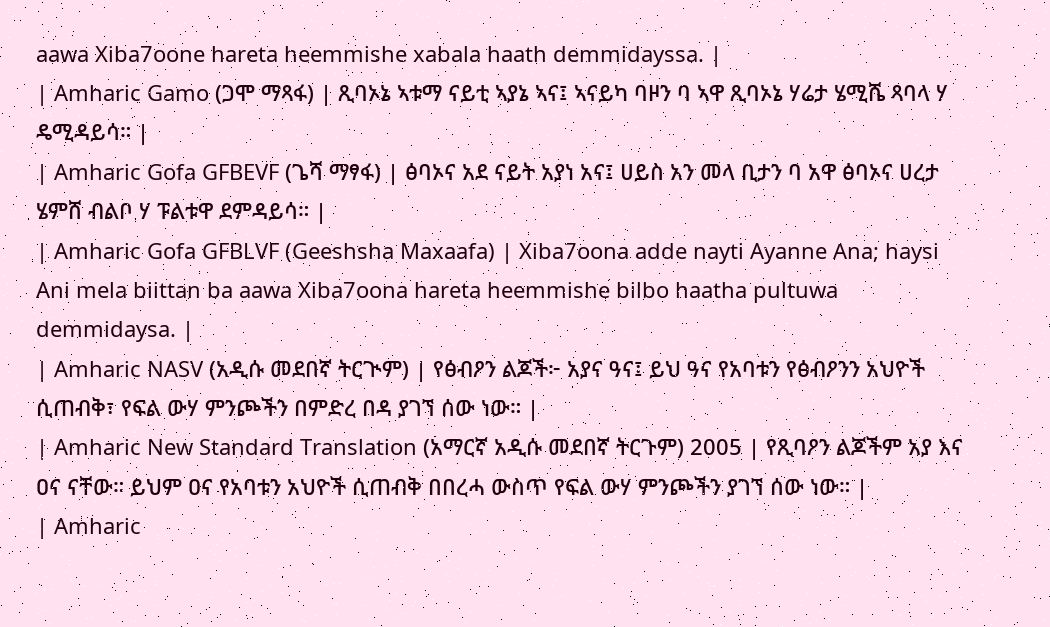aawa Xiba7oone hareta heemmishe xabala haath demmidayssa. |
| Amharic Gamo (ጋሞ ማጻፋ) | ጺባኦኔ ኣቱማ ናይቲ ኣያኔ ኣና፤ ኣናይካ ባዞን ባ ኣዋ ጺባኦኔ ሃሬታ ሄሚሼ ጻባላ ሃ ዴሚዳይሳ። |
| Amharic Gofa GFBEVF (ጌሻ ማፃፋ) | ፅባኦና አደ ናይት አያነ አና፤ ሀይስ አን መላ ቢታን ባ አዋ ፅባኦና ሀረታ ሄምሸ ብልቦ ሃ ፑልቱዋ ደምዳይሳ። |
| Amharic Gofa GFBLVF (Geeshsha Maxaafa) | Xiba7oona adde nayti Ayanne Ana; haysi Ani mela biittan ba aawa Xiba7oona hareta heemmishe bilbo haatha pultuwa demmidaysa. |
| Amharic NASV (አዲሱ መደበኛ ትርጒም) | የፅብዖን ልጆች፦ አያና ዓና፤ ይህ ዓና የአባቱን የፅብዖንን አህዮች ሲጠብቅ፣ የፍል ውሃ ምንጮችን በምድረ በዳ ያገኘ ሰው ነው። |
| Amharic New Standard Translation (አማርኛ አዲሱ መደበኛ ትርጉም) 2005 | የጺባዖን ልጆችም አያ እና ዐና ናቸው። ይህም ዐና የአባቱን አህዮች ሲጠብቅ በበረሓ ውስጥ የፍል ውሃ ምንጮችን ያገኘ ሰው ነው። |
| Amharic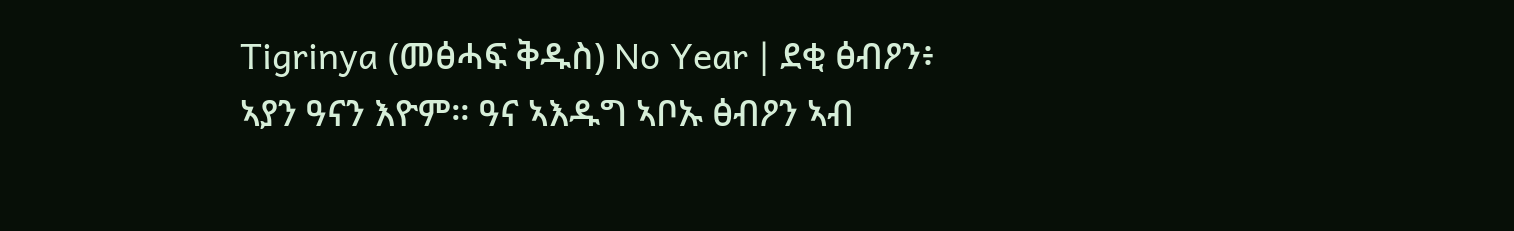Tigrinya (መፅሓፍ ቅዱስ) No Year | ደቂ ፅብዖን፥ ኣያን ዓናን እዮም። ዓና ኣእዱግ ኣቦኡ ፅብዖን ኣብ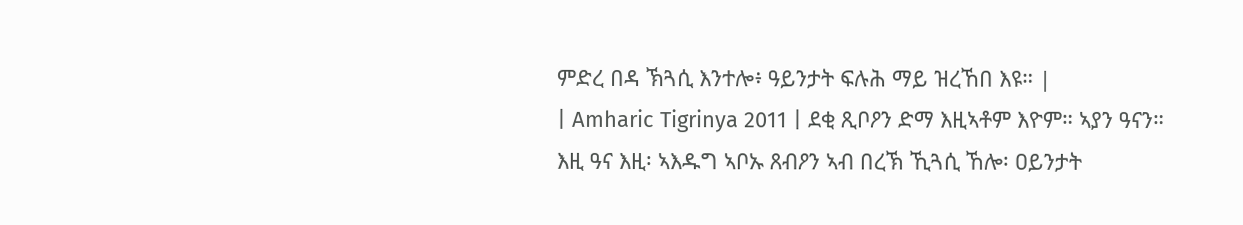ምድረ በዳ ኽጓሲ እንተሎ፥ ዓይንታት ፍሉሕ ማይ ዝረኸበ እዩ። |
| Amharic Tigrinya 2011 | ደቂ ጺቦዖን ድማ እዚኣቶም እዮም። ኣያን ዓናን። እዚ ዓና እዚ፡ ኣእዱግ ኣቦኡ ጸብዖን ኣብ በረኽ ኺጓሲ ኸሎ፡ ዐይንታት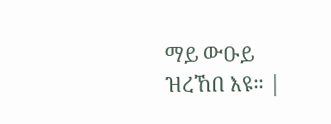ማይ ውዑይ ዝረኸበ እዩ። |